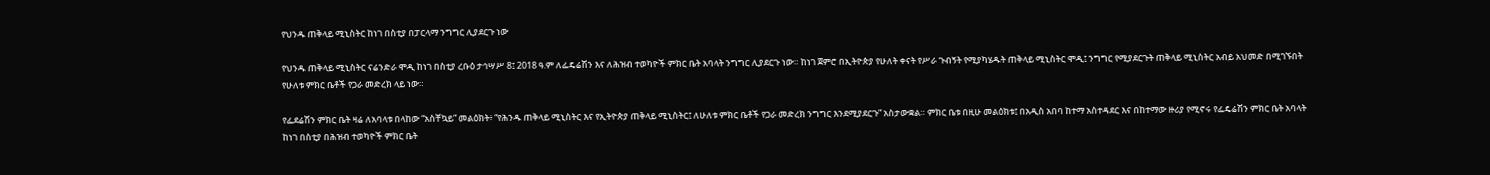የህንዱ ጠቅላይ ሚኒስትር ከነገ በስቲያ በፓርላማ ንግግር ሊያደርጉ ነው

የህንዱ ጠቅላይ ሚኒስትር ናሬንድራ ሞዲ ከነገ በስቲያ ረቡዕ ታኅሣሥ 8፤ 2018 ዓ.ም ለፌዴሬሽን እና ለሕዝብ ተወካዮች ምክር ቤት አባላት ንግግር ሊያደርጉ ነው። ከነገ ጀምሮ በኢትዮጵያ የሁለት ቀናት የሥራ ጉብኝት የሚያካሄዱት ጠቅላይ ሚኒስትር ሞዲ፤ ንግግር የሚያደርጉት ጠቅላይ ሚኒስትር አብይ አህመድ በሚገኙበት የሁለቱ ምክር ቤቶች የጋራ መድረክ ላይ ነው።

የፌደሬሽን ምክር ቤት ዛሬ ለአባላቱ በላከው “አስቸኳይ” መልዕክት፥ “የሕንዱ ጠቅላይ ሚኒስትር እና የኢትዮጵያ ጠቅላይ ሚኒስትር፤ ለሁለቱ ምክር ቤቶች የጋራ መድረክ ንግግር እንደሚያደርጉ” አስታውቋል። ምክር ቤቱ በዚሁ መልዕክቱ፤ በአዲስ አበባ ከተማ አስተዳደር እና በከተማው ዙሪያ የሚኖሩ የፌዴሬሽን ምክር ቤት አባላት ከነገ በስቲያ በሕዝብ ተወካዮች ምክር ቤት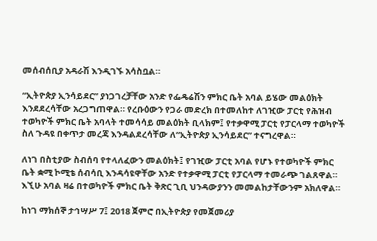መሰብሰቢያ አዳራሽ እንዲገኙ አሳስቧል።

“ኢትዮጵያ ኢንሳይደር” ያነጋገረቻቸው አንድ የፌዴሬሽን ምክር ቤት አባል ይሄው መልዕክት እንደደረሳቸው አረጋግጠዋል። የረቡዕውን የጋራ መድረክ በተመለከተ ለገዢው ፓርቲ የሕዝብ ተወካዮች ምክር ቤት አባላት ተመሳሳይ መልዕክት ቢላክም፤ የተቃዋሚ ፓርቲ የፓርላማ ተወካዮች ስለ ጉዳዩ በቀጥታ መረጃ እንዳልደረሳቸው ለ“ኢትዮጵያ ኢንሳይደር” ተናግረዋል።

ለነገ በስቲያው ስብሰባ የተላለፈውን መልዕክት፤ የገዢው ፓርቲ አባል የሆኑ የተወካዮች ምክር ቤት ቋሚ ኮሚቴ ሰብሳቢ እንዳሳዩዋቸው አንድ የተቃዋሚ ፓርቲ የፓርላማ ተመራጭ ገልጸዋል። እኚሁ አባል ዛሬ በተወካዮች ምክር ቤት ቅጽር ጊቢ ህንዳውያንን መመልከታቸውንም አክለዋል።

ከነገ ማክሰኞ ታኅሣሥ 7፤ 2018 ጀምሮ በኢትዮጵያ የመጀመሪያ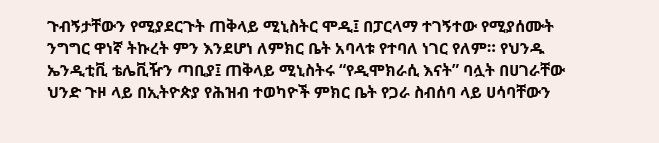ጉብኝታቸውን የሚያደርጉት ጠቅላይ ሚኒስትር ሞዲ፤ በፓርላማ ተገኝተው የሚያሰሙት ንግግር ዋነኛ ትኩረት ምን እንደሆነ ለምክር ቤት አባላቱ የተባለ ነገር የለም። የህንዱ ኤንዲቲቪ ቴሌቪዥን ጣቢያ፤ ጠቅላይ ሚኒስትሩ “የዲሞክራሲ እናት” ባሏት በሀገራቸው ህንድ ጉዞ ላይ በኢትዮጵያ የሕዝብ ተወካዮች ምክር ቤት የጋራ ስብሰባ ላይ ሀሳባቸውን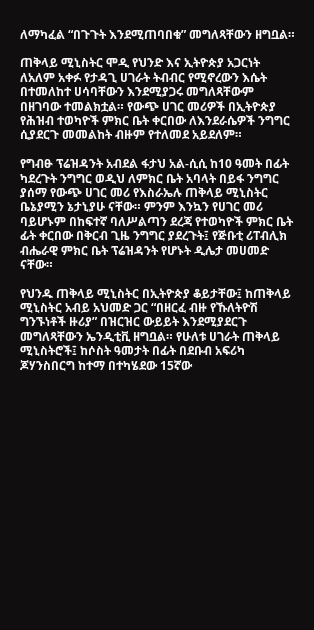ለማካፈል “በጉጉት እንደሚጠባበቁ” መግለጻቸውን ዘግቧል።

ጠቅላይ ሚኒስትር ሞዲ የህንድ እና ኢትዮጵያ አጋርነት ለአለም አቀፉ የታዳጊ ሀገራት ትብብር የሚኖረውን እሴት በተመለከተ ሀሳባቸውን እንደሚያጋሩ መግለጻቸውም በዘገባው ተመልክቷል። የውጭ ሀገር መሪዎች በኢትዮጵያ የሕዝብ ተወካዮች ምክር ቤት ቀርበው ለእንደራሴዎች ንግግር ሲያደርጉ መመልከት ብዙም የተለመደ አይደለም።

የግብፁ ፕሬዝዳንት አብደል ፋታህ አል-ሲሲ ከ10 ዓመት በፊት ካደረጉት ንግግር ወዲህ ለምክር ቤት አባላት በይፋ ንግግር ያሰማ የውጭ ሀገር መሪ የእስራኤሉ ጠቅላይ ሚኒስትር ቤኔያሚን ኔታኒያሁ ናቸው። ምንም እንኳን የሀገር መሪ ባይሆኑም በከፍተኛ ባለሥልጣን ደረጃ የተወካዮች ምክር ቤት ፊት ቀርበው በቅርብ ጊዜ ንግግር ያደረጉት፤ የጅቡቲ ሪፐብሊክ ብሔራዊ ምክር ቤት ፕሬዝዳንት የሆኑት ዲሌታ መሀመድ ናቸው።

የህንዱ ጠቅላይ ሚኒስትር በኢትዮጵያ ቆይታቸው፤ ከጠቅላይ ሚኒስትር አብይ አህመድ ጋር “በዘርፈ ብዙ የኹለትዮሽ ግንኙነቶች ዙሪያ” በዝርዝር ውይይት እንደሚያደርጉ መግለጻቸውን ኤንዲቲቪ ዘግቧል። የሁለቱ ሀገራት ጠቅላይ ሚኒስትሮች፤ ከሶስት ዓመታት በፊት በደቡብ አፍሪካ ጆሃንስበርግ ከተማ በተካሄደው 15ኛው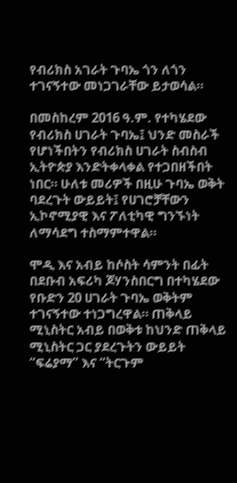የብሪክስ አገራት ጉባኤ ጎን ለጎን ተገናኝተው መነጋገራቸው ይታወሳል።

በመስከረም 2016 ዓ.ም. የተካሄደው የብሪክስ ሀገራት ጉባኤ፤ ህንድ መስራች የሆነችበትን የብሪክስ ሀገራት ስብስብ ኢትዮጵያ እንድትቀላቀል የተጋበዘችበት ነበር። ሁለቱ መሪዎች በዚሁ ጉባኤ ወቅት ባደረጉት ውይይት፤ የሀገሮቻቸውን ኢኮኖሚያዊ እና ፖለቲካዊ ግንኙነት ለማሳደግ ተስማምተዋል።

ሞዲ እና አብይ ከሶስት ሳምንት በፊት በደቡብ አፍሪካ ጆሃንስበርግ በተካሄደው የቡድን 20 ሀገራት ጉባኤ ወቅትም ተገናኝተው ተነጋግረዋል። ጠቅላይ ሚኒስትር አብይ በወቅቱ ከህንድ ጠቅላይ ሚኒስትር ጋር ያደረጉትን ውይይት “ፍሬያማ” እና “ትርጉም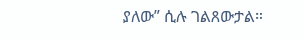ያለው” ሲሉ ገልጸውታል።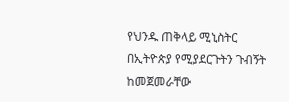የህንዱ ጠቅላይ ሚኒስትር በኢትዮጵያ የሚያደርጉትን ጉብኝት ከመጀመራቸው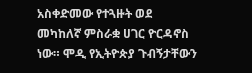አስቀድመው የተጓዙት ወደ መካከለኛ ምስራቋ ሀገር ዮርዳኖስ ነው። ሞዲ የኢትዮጵያ ጉብኝታቸውን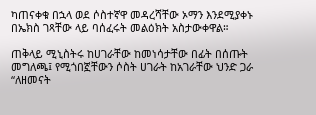ካጠናቀቁ በኋላ ወደ ሶስተኛዋ መዳረሻቸው ኦማን እንደሚያቀኑ በኤክስ ገጻቸው ላይ ባሰፈሩት መልዕክት አስታውቀዋል።

ጠቅላይ ሚኒስትሩ ከሀገራቸው ከመነሳታቸው በፊት በሰጡት መግለጫ፤ የሚጎበኟቸውን ሶስት ሀገራት ከአገራቸው ህንድ ጋራ “ለዘመናት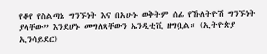የቆየ የስልጣኔ ግንኙነት እና በአሁኑ ወቅትም ሰፊ የኹለትዮሽ ግንኙነት ያላቸው” እንደሆኑ መግለጻቸውን ኤንዲቲቪ ዘግቧል። (ኢትዮጵያ ኢንሳይደር)